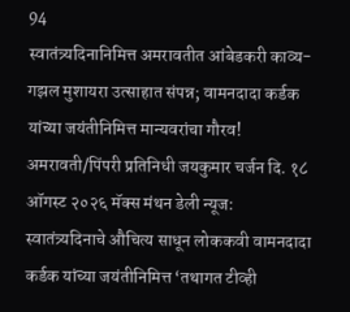94
स्वातंत्र्यदिनानिमित्त अमरावतीत आंबेडकरी काव्य-गझल मुशायरा उत्साहात संपन्न; वामनदादा कर्डक यांच्या जयंतीनिमित्त मान्यवरांचा गौरव!
अमरावती/पिंपरी प्रतिनिधी जयकुमार चर्जन दि. १८ ऑगस्ट २०२६ मॅक्स मंथन डेली न्यूज:
स्वातंत्र्यदिनाचे औचित्य साधून लोककवी वामनदादा कर्डक यांच्या जयंतीनिमित्त ‘तथागत टीव्ही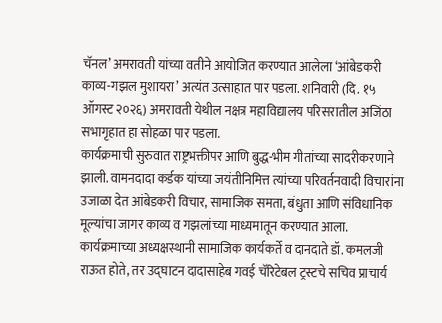चॅनल’ अमरावती यांच्या वतीने आयोजित करण्यात आलेला ‘आंबेडकरी काव्य-गझल मुशायरा’ अत्यंत उत्साहात पार पडला. शनिवारी (दि. १५ ऑगस्ट २०२६) अमरावती येथील नक्षत्र महाविद्यालय परिसरातील अजिंठा सभागृहात हा सोहळा पार पडला.
कार्यक्रमाची सुरुवात राष्ट्रभक्तीपर आणि बुद्ध-भीम गीतांच्या सादरीकरणाने झाली. वामनदादा कर्डक यांच्या जयंतीनिमित्त त्यांच्या परिवर्तनवादी विचारांना उजाळा देत आंबेडकरी विचार, सामाजिक समता, बंधुता आणि संविधानिक मूल्यांचा जागर काव्य व गझलांच्या माध्यमातून करण्यात आला.
कार्यक्रमाच्या अध्यक्षस्थानी सामाजिक कार्यकर्ते व दानदाते डॉ. कमलजी राऊत होते, तर उद्घाटन दादासाहेब गवई चॅरिटेबल ट्रस्टचे सचिव प्राचार्य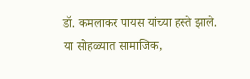डॉ. कमलाकर पायस यांच्या हस्ते झाले.
या सोहळ्यात सामाजिक,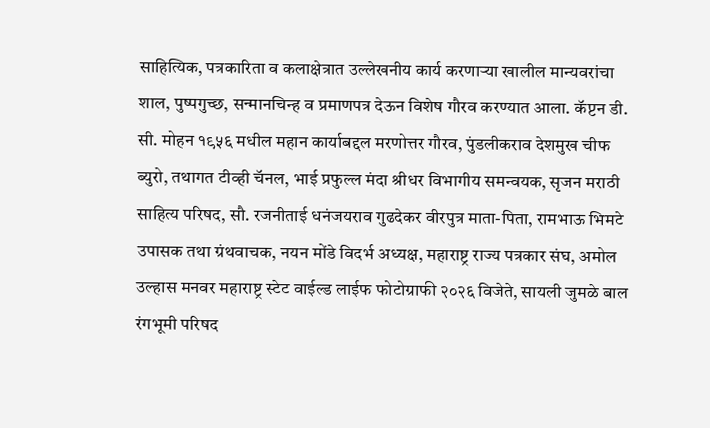साहित्यिक, पत्रकारिता व कलाक्षेत्रात उल्लेखनीय कार्य करणाऱ्या खालील मान्यवरांचा शाल, पुष्पगुच्छ, सन्मानचिन्ह व प्रमाणपत्र देऊन विशेष गौरव करण्यात आला. कॅप्टन डी. सी. मोहन १९५६ मधील महान कार्याबद्दल मरणोत्तर गौरव, पुंडलीकराव देशमुख चीफ ब्युरो, तथागत टीव्ही चॅनल, भाई प्रफुल्ल मंदा श्रीधर विभागीय समन्वयक, सृजन मराठी साहित्य परिषद, सौ. रजनीताई धनंजयराव गुढदेकर वीरपुत्र माता-पिता, रामभाऊ भिमटे उपासक तथा ग्रंथवाचक, नयन मोंडे विदर्भ अध्यक्ष, महाराष्ट्र राज्य पत्रकार संघ, अमोल उल्हास मनवर महाराष्ट्र स्टेट वाईल्ड लाईफ फोटोग्राफी २०२६ विजेते, सायली जुमळे बाल रंगभूमी परिषद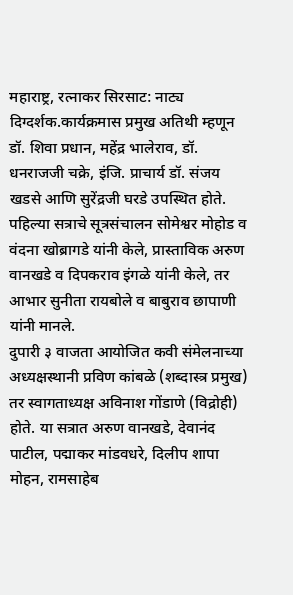महाराष्ट्र, रत्नाकर सिरसाट: नाट्य दिग्दर्शक.कार्यक्रमास प्रमुख अतिथी म्हणून डॉ. शिवा प्रधान, महेंद्र भालेराव, डॉ. धनराजजी चक्रे, इंजि. प्राचार्य डॉ. संजय खडसे आणि सुरेंद्रजी घरडे उपस्थित होते. पहिल्या सत्राचे सूत्रसंचालन सोमेश्वर मोहोड व वंदना खोब्रागडे यांनी केले, प्रास्ताविक अरुण वानखडे व दिपकराव इंगळे यांनी केले, तर आभार सुनीता रायबोले व बाबुराव छापाणी यांनी मानले.
दुपारी ३ वाजता आयोजित कवी संमेलनाच्या अध्यक्षस्थानी प्रविण कांबळे (शब्दास्त्र प्रमुख) तर स्वागताध्यक्ष अविनाश गोंडाणे (विद्रोही) होते. या सत्रात अरुण वानखडे, देवानंद पाटील, पद्माकर मांडवधरे, दिलीप शापा मोहन, रामसाहेब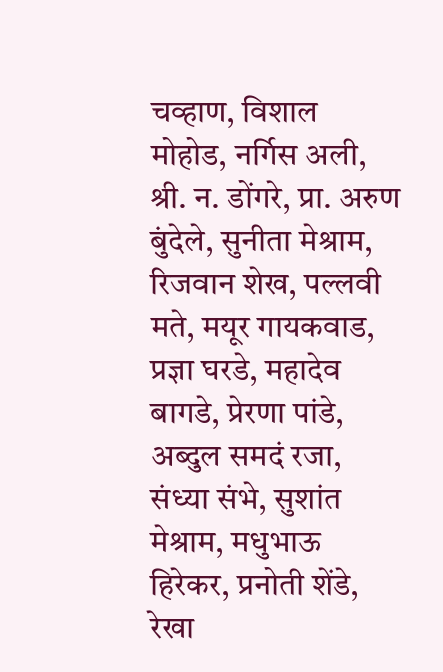चव्हाण, विशाल मोहोड, नर्गिस अली, श्री. न. डोंगरे, प्रा. अरुण बुंदेले, सुनीता मेश्राम, रिजवान शेख, पल्लवी मते, मयूर गायकवाड, प्रज्ञा घरडे, महादेव बागडे, प्रेरणा पांडे, अब्दुल समदं रजा, संध्या संभे, सुशांत मेश्राम, मधुभाऊ हिरेकर, प्रनोती शेंडे, रेखा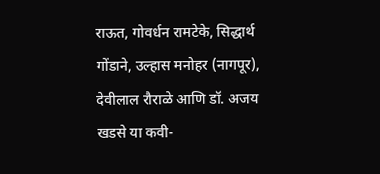राऊत, गोवर्धन रामटेके, सिद्धार्थ गोंडाने, उल्हास मनोहर (नागपूर), देवीलाल रौराळे आणि डॉ. अजय खडसे या कवी-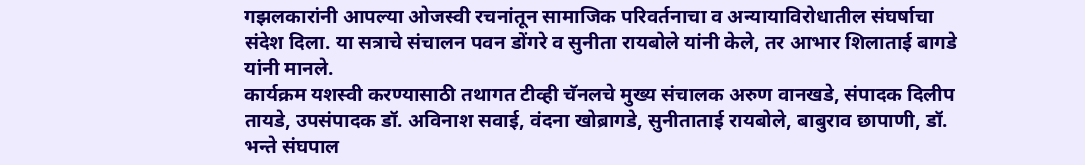गझलकारांनी आपल्या ओजस्वी रचनांतून सामाजिक परिवर्तनाचा व अन्यायाविरोधातील संघर्षाचा संदेश दिला. या सत्राचे संचालन पवन डोंगरे व सुनीता रायबोले यांनी केले, तर आभार शिलाताई बागडे यांनी मानले.
कार्यक्रम यशस्वी करण्यासाठी तथागत टीव्ही चॅनलचे मुख्य संचालक अरुण वानखडे, संपादक दिलीप तायडे, उपसंपादक डॉ. अविनाश सवाई, वंदना खोब्रागडे, सुनीताताई रायबोले, बाबुराव छापाणी, डॉ. भन्ते संघपाल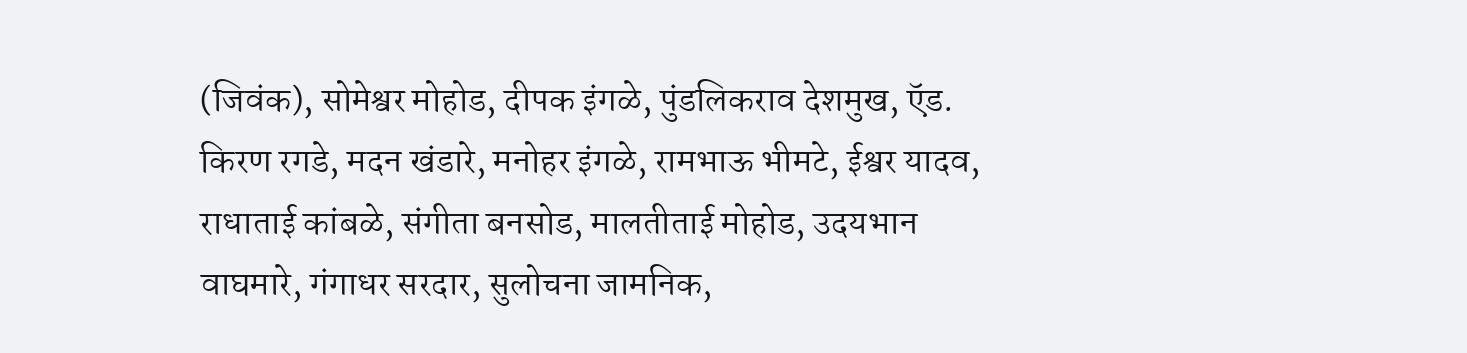(जिवंक), सोमेश्वर मोहोड, दीपक इंगळे, पुंडलिकराव देशमुख, ऍड. किरण रगडे, मदन खंडारे, मनोहर इंगळे, रामभाऊ भीमटे, ईश्वर यादव, राधाताई कांबळे, संगीता बनसोड, मालतीताई मोहोड, उदयभान वाघमारे, गंगाधर सरदार, सुलोचना जामनिक,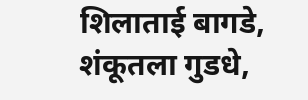शिलाताई बागडे, शंकूतला गुडधे,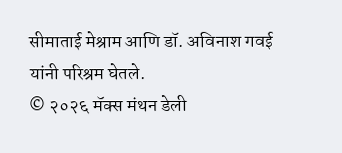सीमाताई मेश्राम आणि डॉ. अविनाश गवई यांनी परिश्रम घेतले.
© २०२६ मॅक्स मंथन डेली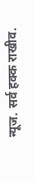न्यूज. सर्व हक्क राखीव.